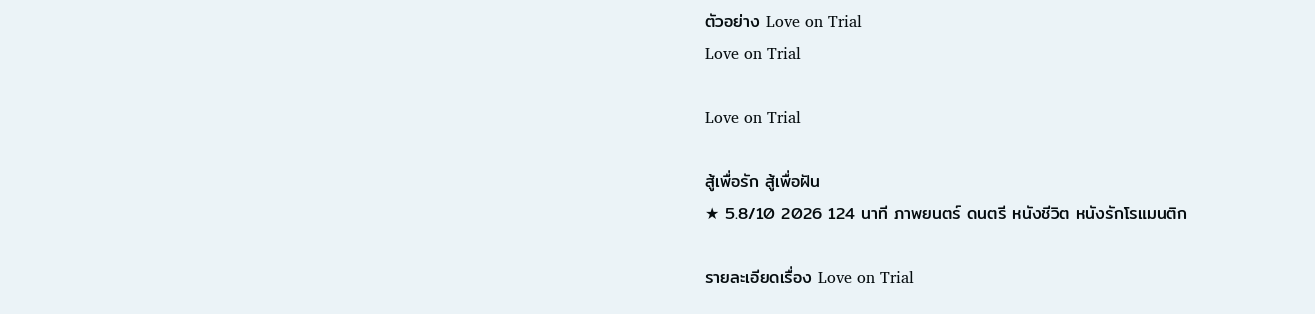ตัวอย่าง Love on Trial
Love on Trial

Love on Trial

สู้เพื่อรัก สู้เพื่อฝัน
★ 5.8/10 2026 124 นาที ภาพยนตร์ ดนตรี หนังชีวิต หนังรักโรแมนติก

รายละเอียดเรื่อง Love on Trial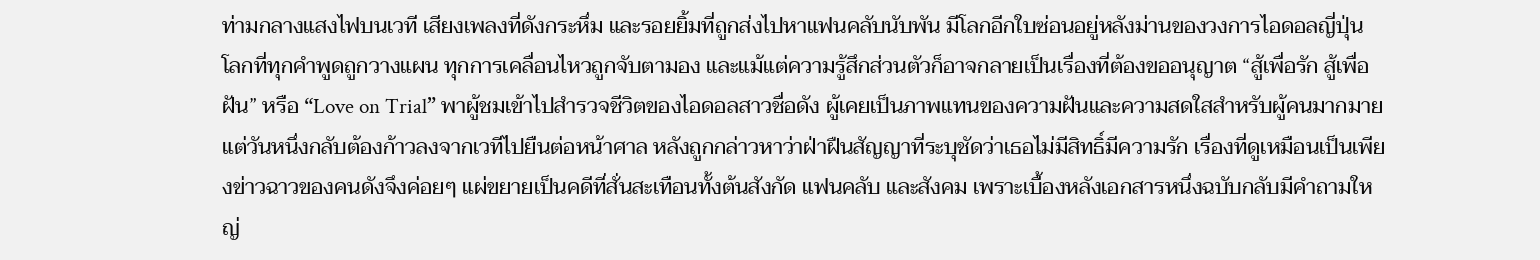ท่ามกลางแสงไฟบนเวที เสียงเพลงที่ดังกระหึ่ม และรอยยิ้มที่ถูกส่งไปหาแฟนคลับนับพัน มีโลกอีกใบซ่อนอยู่หลังม่านของวงการไอดอลญี่ปุ่น โลกที่ทุกคำพูดถูกวางแผน ทุกการเคลื่อนไหวถูกจับตามอง และแม้แต่ความรู้สึกส่วนตัวก็อาจกลายเป็นเรื่องที่ต้องขออนุญาต “สู้เพื่อรัก สู้เพื่อฝัน” หรือ “Love on Trial” พาผู้ชมเข้าไปสำรวจชีวิตของไอดอลสาวชื่อดัง ผู้เคยเป็นภาพแทนของความฝันและความสดใสสำหรับผู้คนมากมาย แต่วันหนึ่งกลับต้องก้าวลงจากเวทีไปยืนต่อหน้าศาล หลังถูกกล่าวหาว่าฝ่าฝืนสัญญาที่ระบุชัดว่าเธอไม่มีสิทธิ์มีความรัก เรื่องที่ดูเหมือนเป็นเพียงข่าวฉาวของคนดังจึงค่อยๆ แผ่ขยายเป็นคดีที่สั่นสะเทือนทั้งต้นสังกัด แฟนคลับ และสังคม เพราะเบื้องหลังเอกสารหนึ่งฉบับกลับมีคำถามใหญ่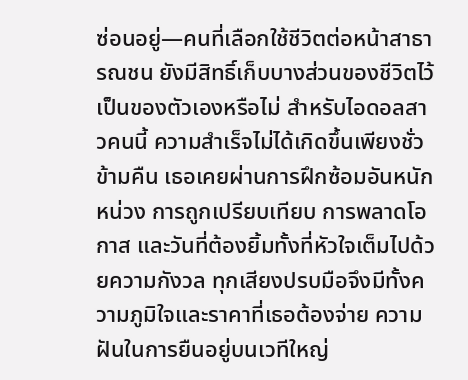ซ่อนอยู่—คนที่เลือกใช้ชีวิตต่อหน้าสาธารณชน ยังมีสิทธิ์เก็บบางส่วนของชีวิตไว้เป็นของตัวเองหรือไม่ สำหรับไอดอลสาวคนนี้ ความสำเร็จไม่ได้เกิดขึ้นเพียงชั่วข้ามคืน เธอเคยผ่านการฝึกซ้อมอันหนักหน่วง การถูกเปรียบเทียบ การพลาดโอกาส และวันที่ต้องยิ้มทั้งที่หัวใจเต็มไปด้วยความกังวล ทุกเสียงปรบมือจึงมีทั้งความภูมิใจและราคาที่เธอต้องจ่าย ความฝันในการยืนอยู่บนเวทีใหญ่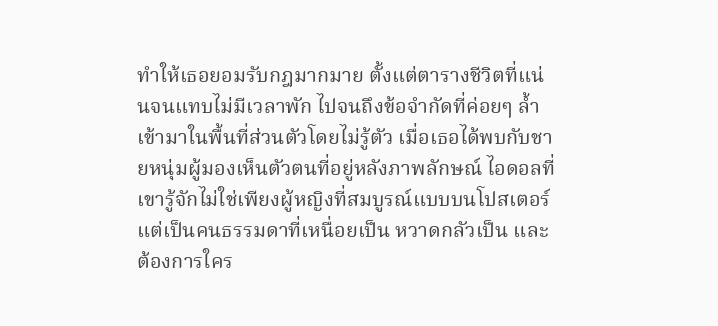ทำให้เธอยอมรับกฎมากมาย ตั้งแต่ตารางชีวิตที่แน่นจนแทบไม่มีเวลาพัก ไปจนถึงข้อจำกัดที่ค่อยๆ ล้ำเข้ามาในพื้นที่ส่วนตัวโดยไม่รู้ตัว เมื่อเธอได้พบกับชายหนุ่มผู้มองเห็นตัวตนที่อยู่หลังภาพลักษณ์ ไอดอลที่เขารู้จักไม่ใช่เพียงผู้หญิงที่สมบูรณ์แบบบนโปสเตอร์ แต่เป็นคนธรรมดาที่เหนื่อยเป็น หวาดกลัวเป็น และต้องการใคร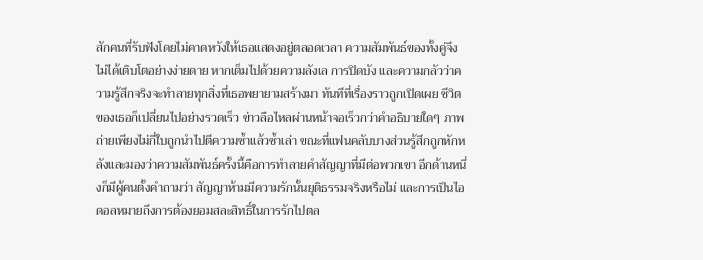สักคนที่รับฟังโดยไม่คาดหวังให้เธอแสดงอยู่ตลอดเวลา ความสัมพันธ์ของทั้งคู่จึงไม่ได้เติบโตอย่างง่ายดาย หากเต็มไปด้วยความลังเล การปิดบัง และความกลัวว่าความรู้สึกจริงจะทำลายทุกสิ่งที่เธอพยายามสร้างมา ทันทีที่เรื่องราวถูกเปิดเผย ชีวิตของเธอก็เปลี่ยนไปอย่างรวดเร็ว ข่าวลือไหลผ่านหน้าจอเร็วกว่าคำอธิบายใดๆ ภาพถ่ายเพียงไม่กี่ใบถูกนำไปตีความซ้ำแล้วซ้ำเล่า ขณะที่แฟนคลับบางส่วนรู้สึกถูกหักหลังและมองว่าความสัมพันธ์ครั้งนี้คือการทำลายคำสัญญาที่มีต่อพวกเขา อีกด้านหนึ่งก็มีผู้คนตั้งคำถามว่า สัญญาห้ามมีความรักนั้นยุติธรรมจริงหรือไม่ และการเป็นไอดอลหมายถึงการต้องยอมสละสิทธิ์ในการรักไปตล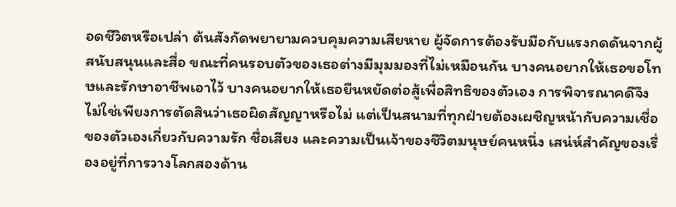อดชีวิตหรือเปล่า ต้นสังกัดพยายามควบคุมความเสียหาย ผู้จัดการต้องรับมือกับแรงกดดันจากผู้สนับสนุนและสื่อ ขณะที่คนรอบตัวของเธอต่างมีมุมมองที่ไม่เหมือนกัน บางคนอยากให้เธอขอโทษและรักษาอาชีพเอาไว้ บางคนอยากให้เธอยืนหยัดต่อสู้เพื่อสิทธิของตัวเอง การพิจารณาคดีจึงไม่ใช่เพียงการตัดสินว่าเธอผิดสัญญาหรือไม่ แต่เป็นสนามที่ทุกฝ่ายต้องเผชิญหน้ากับความเชื่อของตัวเองเกี่ยวกับความรัก ชื่อเสียง และความเป็นเจ้าของชีวิตมนุษย์คนหนึ่ง เสน่ห์สำคัญของเรื่องอยู่ที่การวางโลกสองด้าน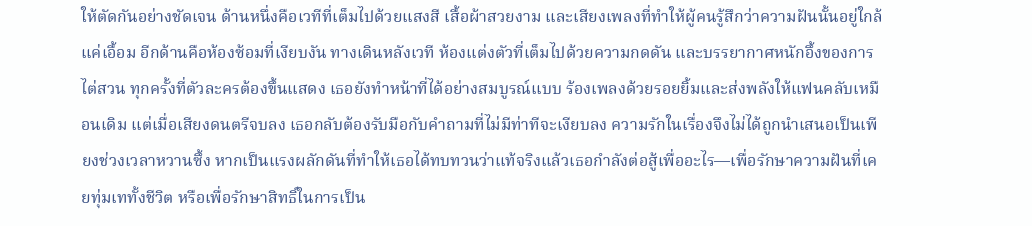ให้ตัดกันอย่างชัดเจน ด้านหนึ่งคือเวทีที่เต็มไปด้วยแสงสี เสื้อผ้าสวยงาม และเสียงเพลงที่ทำให้ผู้คนรู้สึกว่าความฝันนั้นอยู่ใกล้แค่เอื้อม อีกด้านคือห้องซ้อมที่เงียบงัน ทางเดินหลังเวที ห้องแต่งตัวที่เต็มไปด้วยความกดดัน และบรรยากาศหนักอึ้งของการไต่สวน ทุกครั้งที่ตัวละครต้องขึ้นแสดง เธอยังทำหน้าที่ได้อย่างสมบูรณ์แบบ ร้องเพลงด้วยรอยยิ้มและส่งพลังให้แฟนคลับเหมือนเดิม แต่เมื่อเสียงดนตรีจบลง เธอกลับต้องรับมือกับคำถามที่ไม่มีท่าทีจะเงียบลง ความรักในเรื่องจึงไม่ได้ถูกนำเสนอเป็นเพียงช่วงเวลาหวานซึ้ง หากเป็นแรงผลักดันที่ทำให้เธอได้ทบทวนว่าแท้จริงแล้วเธอกำลังต่อสู้เพื่ออะไร—เพื่อรักษาความฝันที่เคยทุ่มเททั้งชีวิต หรือเพื่อรักษาสิทธิ์ในการเป็น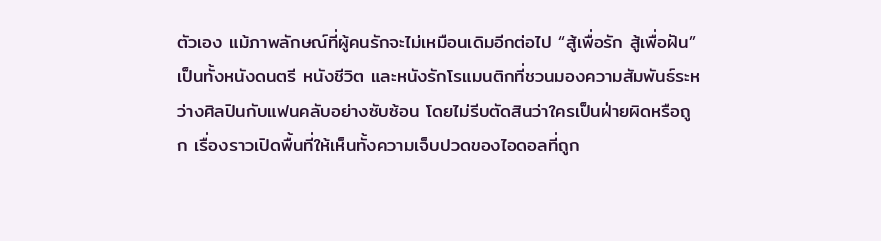ตัวเอง แม้ภาพลักษณ์ที่ผู้คนรักจะไม่เหมือนเดิมอีกต่อไป “สู้เพื่อรัก สู้เพื่อฝัน” เป็นทั้งหนังดนตรี หนังชีวิต และหนังรักโรแมนติกที่ชวนมองความสัมพันธ์ระหว่างศิลปินกับแฟนคลับอย่างซับซ้อน โดยไม่รีบตัดสินว่าใครเป็นฝ่ายผิดหรือถูก เรื่องราวเปิดพื้นที่ให้เห็นทั้งความเจ็บปวดของไอดอลที่ถูก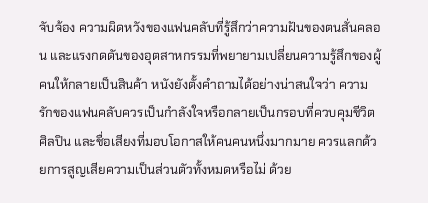จับจ้อง ความผิดหวังของแฟนคลับที่รู้สึกว่าความฝันของตนสั่นคลอน และแรงกดดันของอุตสาหกรรมที่พยายามเปลี่ยนความรู้สึกของผู้คนให้กลายเป็นสินค้า หนังยังตั้งคำถามได้อย่างน่าสนใจว่า ความรักของแฟนคลับควรเป็นกำลังใจหรือกลายเป็นกรอบที่ควบคุมชีวิตศิลปิน และชื่อเสียงที่มอบโอกาสให้คนคนหนึ่งมากมาย ควรแลกด้วยการสูญเสียความเป็นส่วนตัวทั้งหมดหรือไม่ ด้วย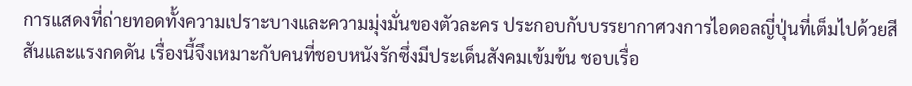การแสดงที่ถ่ายทอดทั้งความเปราะบางและความมุ่งมั่นของตัวละคร ประกอบกับบรรยากาศวงการไอดอลญี่ปุ่นที่เต็มไปด้วยสีสันและแรงกดดัน เรื่องนี้จึงเหมาะกับคนที่ชอบหนังรักซึ่งมีประเด็นสังคมเข้มข้น ชอบเรื่อ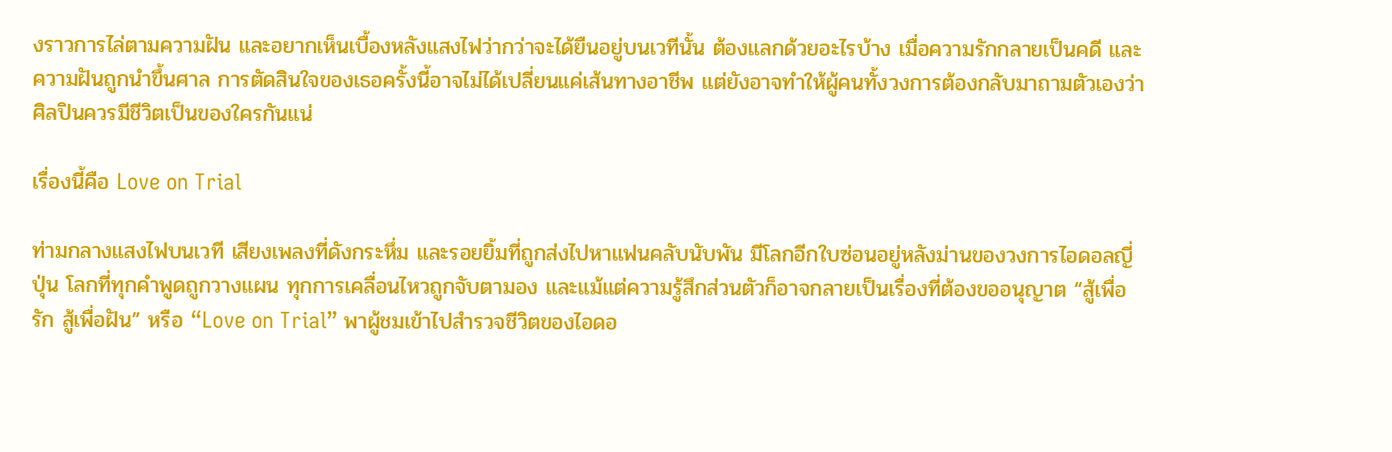งราวการไล่ตามความฝัน และอยากเห็นเบื้องหลังแสงไฟว่ากว่าจะได้ยืนอยู่บนเวทีนั้น ต้องแลกด้วยอะไรบ้าง เมื่อความรักกลายเป็นคดี และความฝันถูกนำขึ้นศาล การตัดสินใจของเธอครั้งนี้อาจไม่ได้เปลี่ยนแค่เส้นทางอาชีพ แต่ยังอาจทำให้ผู้คนทั้งวงการต้องกลับมาถามตัวเองว่า ศิลปินควรมีชีวิตเป็นของใครกันแน่

เรื่องนี้คือ Love on Trial

ท่ามกลางแสงไฟบนเวที เสียงเพลงที่ดังกระหึ่ม และรอยยิ้มที่ถูกส่งไปหาแฟนคลับนับพัน มีโลกอีกใบซ่อนอยู่หลังม่านของวงการไอดอลญี่ปุ่น โลกที่ทุกคำพูดถูกวางแผน ทุกการเคลื่อนไหวถูกจับตามอง และแม้แต่ความรู้สึกส่วนตัวก็อาจกลายเป็นเรื่องที่ต้องขออนุญาต “สู้เพื่อรัก สู้เพื่อฝัน” หรือ “Love on Trial” พาผู้ชมเข้าไปสำรวจชีวิตของไอดอ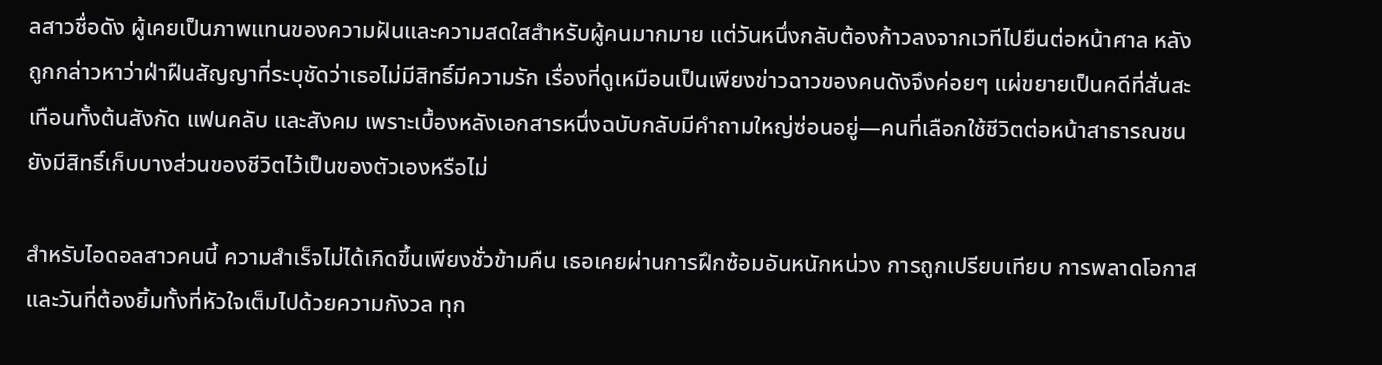ลสาวชื่อดัง ผู้เคยเป็นภาพแทนของความฝันและความสดใสสำหรับผู้คนมากมาย แต่วันหนึ่งกลับต้องก้าวลงจากเวทีไปยืนต่อหน้าศาล หลังถูกกล่าวหาว่าฝ่าฝืนสัญญาที่ระบุชัดว่าเธอไม่มีสิทธิ์มีความรัก เรื่องที่ดูเหมือนเป็นเพียงข่าวฉาวของคนดังจึงค่อยๆ แผ่ขยายเป็นคดีที่สั่นสะเทือนทั้งต้นสังกัด แฟนคลับ และสังคม เพราะเบื้องหลังเอกสารหนึ่งฉบับกลับมีคำถามใหญ่ซ่อนอยู่—คนที่เลือกใช้ชีวิตต่อหน้าสาธารณชน ยังมีสิทธิ์เก็บบางส่วนของชีวิตไว้เป็นของตัวเองหรือไม่

สำหรับไอดอลสาวคนนี้ ความสำเร็จไม่ได้เกิดขึ้นเพียงชั่วข้ามคืน เธอเคยผ่านการฝึกซ้อมอันหนักหน่วง การถูกเปรียบเทียบ การพลาดโอกาส และวันที่ต้องยิ้มทั้งที่หัวใจเต็มไปด้วยความกังวล ทุก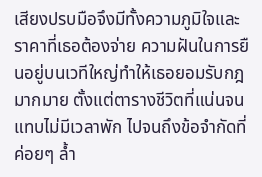เสียงปรบมือจึงมีทั้งความภูมิใจและราคาที่เธอต้องจ่าย ความฝันในการยืนอยู่บนเวทีใหญ่ทำให้เธอยอมรับกฎมากมาย ตั้งแต่ตารางชีวิตที่แน่นจนแทบไม่มีเวลาพัก ไปจนถึงข้อจำกัดที่ค่อยๆ ล้ำ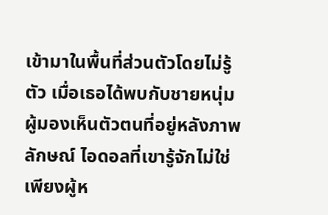เข้ามาในพื้นที่ส่วนตัวโดยไม่รู้ตัว เมื่อเธอได้พบกับชายหนุ่มผู้มองเห็นตัวตนที่อยู่หลังภาพลักษณ์ ไอดอลที่เขารู้จักไม่ใช่เพียงผู้ห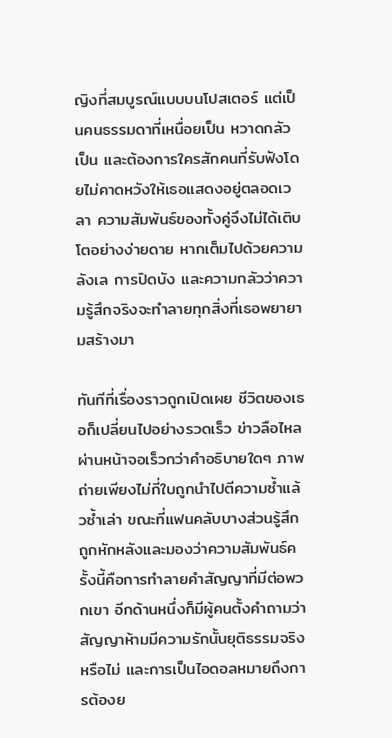ญิงที่สมบูรณ์แบบบนโปสเตอร์ แต่เป็นคนธรรมดาที่เหนื่อยเป็น หวาดกลัวเป็น และต้องการใครสักคนที่รับฟังโดยไม่คาดหวังให้เธอแสดงอยู่ตลอดเวลา ความสัมพันธ์ของทั้งคู่จึงไม่ได้เติบโตอย่างง่ายดาย หากเต็มไปด้วยความลังเล การปิดบัง และความกลัวว่าความรู้สึกจริงจะทำลายทุกสิ่งที่เธอพยายามสร้างมา

ทันทีที่เรื่องราวถูกเปิดเผย ชีวิตของเธอก็เปลี่ยนไปอย่างรวดเร็ว ข่าวลือไหลผ่านหน้าจอเร็วกว่าคำอธิบายใดๆ ภาพถ่ายเพียงไม่กี่ใบถูกนำไปตีความซ้ำแล้วซ้ำเล่า ขณะที่แฟนคลับบางส่วนรู้สึกถูกหักหลังและมองว่าความสัมพันธ์ครั้งนี้คือการทำลายคำสัญญาที่มีต่อพวกเขา อีกด้านหนึ่งก็มีผู้คนตั้งคำถามว่า สัญญาห้ามมีความรักนั้นยุติธรรมจริงหรือไม่ และการเป็นไอดอลหมายถึงการต้องย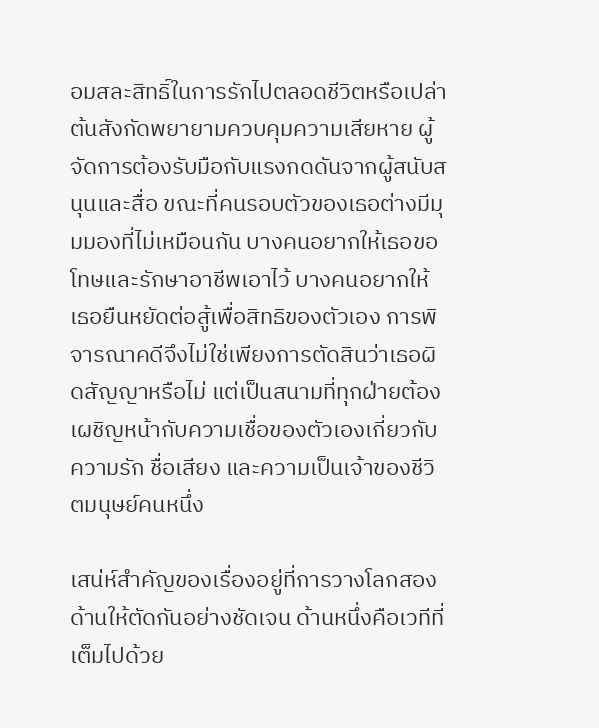อมสละสิทธิ์ในการรักไปตลอดชีวิตหรือเปล่า ต้นสังกัดพยายามควบคุมความเสียหาย ผู้จัดการต้องรับมือกับแรงกดดันจากผู้สนับสนุนและสื่อ ขณะที่คนรอบตัวของเธอต่างมีมุมมองที่ไม่เหมือนกัน บางคนอยากให้เธอขอโทษและรักษาอาชีพเอาไว้ บางคนอยากให้เธอยืนหยัดต่อสู้เพื่อสิทธิของตัวเอง การพิจารณาคดีจึงไม่ใช่เพียงการตัดสินว่าเธอผิดสัญญาหรือไม่ แต่เป็นสนามที่ทุกฝ่ายต้องเผชิญหน้ากับความเชื่อของตัวเองเกี่ยวกับความรัก ชื่อเสียง และความเป็นเจ้าของชีวิตมนุษย์คนหนึ่ง

เสน่ห์สำคัญของเรื่องอยู่ที่การวางโลกสองด้านให้ตัดกันอย่างชัดเจน ด้านหนึ่งคือเวทีที่เต็มไปด้วย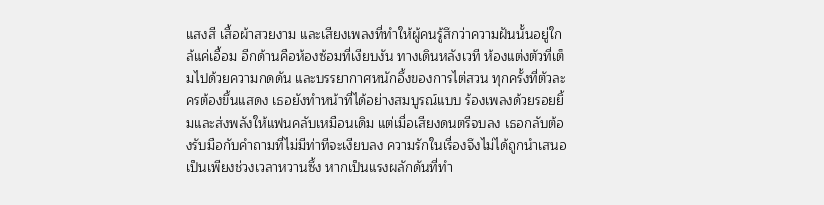แสงสี เสื้อผ้าสวยงาม และเสียงเพลงที่ทำให้ผู้คนรู้สึกว่าความฝันนั้นอยู่ใกล้แค่เอื้อม อีกด้านคือห้องซ้อมที่เงียบงัน ทางเดินหลังเวที ห้องแต่งตัวที่เต็มไปด้วยความกดดัน และบรรยากาศหนักอึ้งของการไต่สวน ทุกครั้งที่ตัวละครต้องขึ้นแสดง เธอยังทำหน้าที่ได้อย่างสมบูรณ์แบบ ร้องเพลงด้วยรอยยิ้มและส่งพลังให้แฟนคลับเหมือนเดิม แต่เมื่อเสียงดนตรีจบลง เธอกลับต้องรับมือกับคำถามที่ไม่มีท่าทีจะเงียบลง ความรักในเรื่องจึงไม่ได้ถูกนำเสนอเป็นเพียงช่วงเวลาหวานซึ้ง หากเป็นแรงผลักดันที่ทำ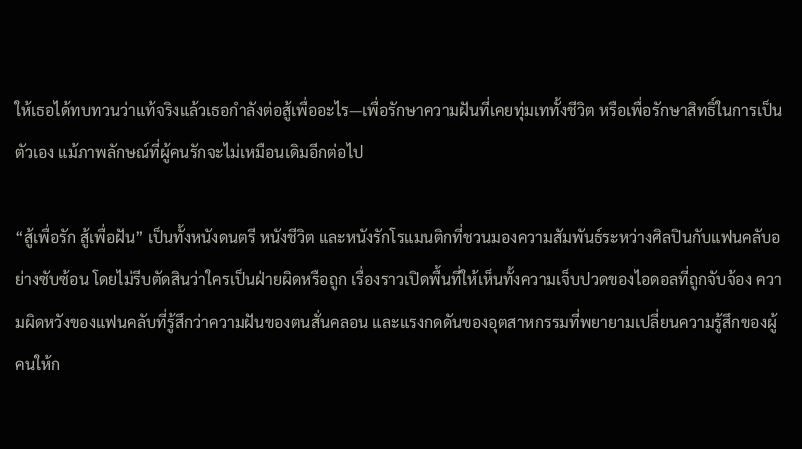ให้เธอได้ทบทวนว่าแท้จริงแล้วเธอกำลังต่อสู้เพื่ออะไร—เพื่อรักษาความฝันที่เคยทุ่มเททั้งชีวิต หรือเพื่อรักษาสิทธิ์ในการเป็นตัวเอง แม้ภาพลักษณ์ที่ผู้คนรักจะไม่เหมือนเดิมอีกต่อไป

“สู้เพื่อรัก สู้เพื่อฝัน” เป็นทั้งหนังดนตรี หนังชีวิต และหนังรักโรแมนติกที่ชวนมองความสัมพันธ์ระหว่างศิลปินกับแฟนคลับอย่างซับซ้อน โดยไม่รีบตัดสินว่าใครเป็นฝ่ายผิดหรือถูก เรื่องราวเปิดพื้นที่ให้เห็นทั้งความเจ็บปวดของไอดอลที่ถูกจับจ้อง ความผิดหวังของแฟนคลับที่รู้สึกว่าความฝันของตนสั่นคลอน และแรงกดดันของอุตสาหกรรมที่พยายามเปลี่ยนความรู้สึกของผู้คนให้ก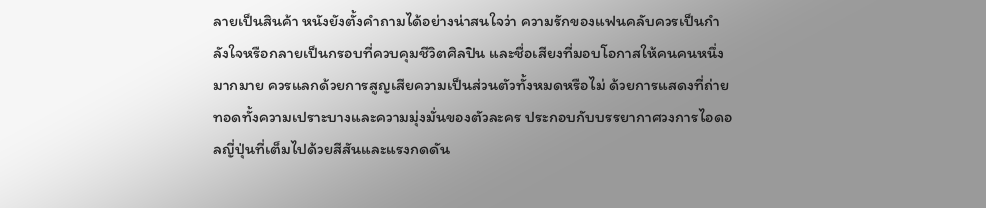ลายเป็นสินค้า หนังยังตั้งคำถามได้อย่างน่าสนใจว่า ความรักของแฟนคลับควรเป็นกำลังใจหรือกลายเป็นกรอบที่ควบคุมชีวิตศิลปิน และชื่อเสียงที่มอบโอกาสให้คนคนหนึ่งมากมาย ควรแลกด้วยการสูญเสียความเป็นส่วนตัวทั้งหมดหรือไม่ ด้วยการแสดงที่ถ่ายทอดทั้งความเปราะบางและความมุ่งมั่นของตัวละคร ประกอบกับบรรยากาศวงการไอดอลญี่ปุ่นที่เต็มไปด้วยสีสันและแรงกดดัน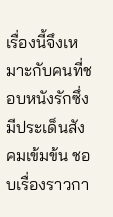เรื่องนี้จึงเหมาะกับคนที่ชอบหนังรักซึ่งมีประเด็นสังคมเข้มข้น ชอบเรื่องราวกา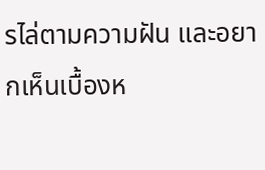รไล่ตามความฝัน และอยากเห็นเบื้องห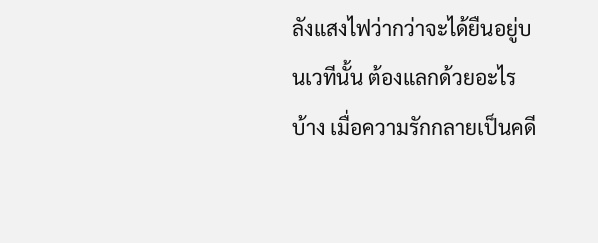ลังแสงไฟว่ากว่าจะได้ยืนอยู่บนเวทีนั้น ต้องแลกด้วยอะไรบ้าง เมื่อความรักกลายเป็นคดี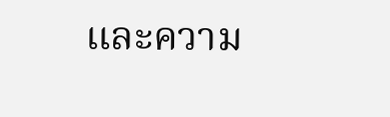และความ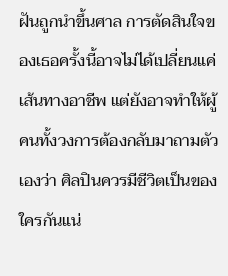ฝันถูกนำขึ้นศาล การตัดสินใจของเธอครั้งนี้อาจไม่ได้เปลี่ยนแค่เส้นทางอาชีพ แต่ยังอาจทำให้ผู้คนทั้งวงการต้องกลับมาถามตัวเองว่า ศิลปินควรมีชีวิตเป็นของใครกันแน่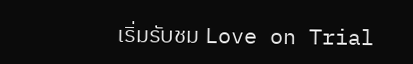เริ่มรับชม Love on Trial